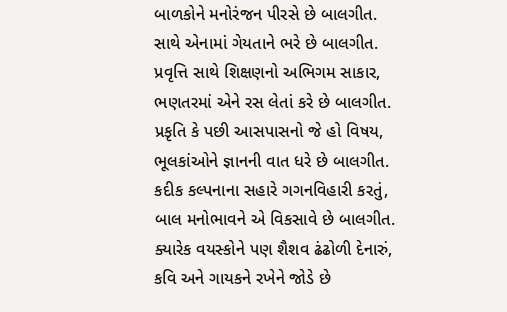બાળકોને મનોરંજન પીરસે છે બાલગીત.
સાથે એનામાં ગેયતાને ભરે છે બાલગીત.
પ્રવૃત્તિ સાથે શિક્ષણનો અભિગમ સાકાર,
ભણતરમાં એને રસ લેતાં કરે છે બાલગીત.
પ્રકૃતિ કે પછી આસપાસનો જે હો વિષય,
ભૂલકાંઓને જ્ઞાનની વાત ધરે છે બાલગીત.
કદીક કલ્પનાના સહારે ગગનવિહારી કરતું,
બાલ મનોભાવને એ વિકસાવે છે બાલગીત.
ક્યારેક વયસ્કોને પણ શૈશવ ઢંઢોળી દેનારું,
કવિ અને ગાયકને રખેને જોડે છે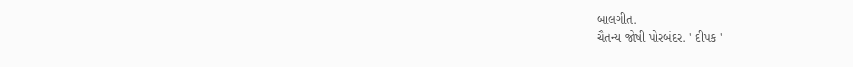બાલગીત.
ચૈતન્ય જોષી પોરબંદર. ' દીપક '